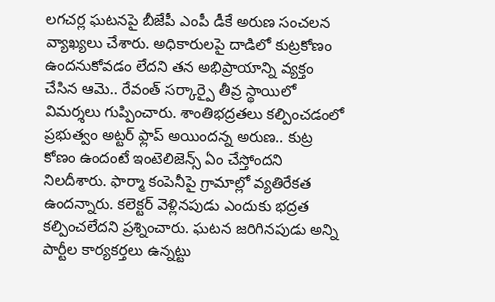లగచర్ల ఘటనపై బీజేపీ ఎంపీ డీకే అరుణ సంచలన వ్యాఖ్యలు చేశారు. అధికారులపై దాడిలో కుట్రకోణం ఉందనుకోవడం లేదని తన అభిప్రాయాన్ని వ్యక్తం చేసిన ఆమె.. రేవంత్ సర్కార్పై తీవ్ర స్థాయిలో విమర్శలు గుప్పించారు. శాంతిభద్రతలు కల్పించడంలో ప్రభుత్వం అట్టర్ ఫ్లాప్ అయిందన్న అరుణ.. కుట్ర కోణం ఉందంటే ఇంటెలిజెన్స్ ఏం చేస్తోందని నిలదీశారు. ఫార్మా కంపెనీపై గ్రామాల్లో వ్యతిరేకత ఉందన్నారు. కలెక్టర్ వెళ్లినపుడు ఎందుకు భద్రత కల్పించలేదని ప్రశ్నించారు. ఘటన జరిగినపుడు అన్ని పార్టీల కార్యకర్తలు ఉన్నట్టు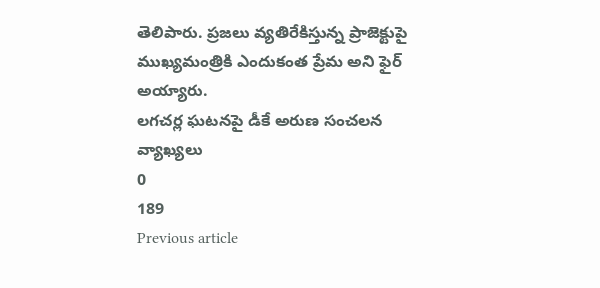తెలిపారు. ప్రజలు వ్యతిరేకిస్తున్న ప్రాజెక్టుపై ముఖ్యమంత్రికి ఎందుకంత ప్రేమ అని ఫైర్ అయ్యారు.
లగచర్ల ఘటనపై డీకే అరుణ సంచలన వ్యాఖ్యలు
0
189
Previous article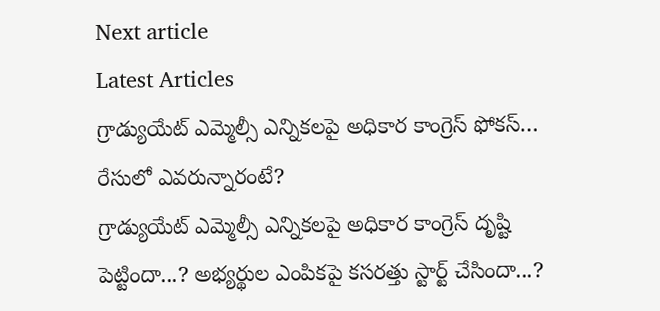Next article
Latest Articles
గ్రాడ్యుయేట్ ఎమ్మెల్సీ ఎన్నికలపై అధికార కాంగ్రెస్ ఫోకస్… రేసులో ఎవరున్నారంటే?
గ్రాడ్యుయేట్ ఎమ్మెల్సీ ఎన్నికలపై అధికార కాంగ్రెస్ దృష్టి పెట్టిందా...? అభ్యర్థుల ఎంపికపై కసరత్తు స్టార్ట్ చేసిందా...?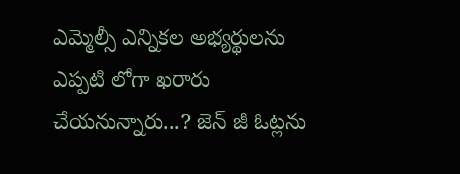ఎమ్మెల్సీ ఎన్నికల అభ్యర్థులను ఎప్పటి లోగా ఖరారు చేయనున్నారు...? జెన్ జీ ఓట్లను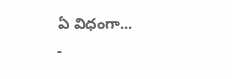ఏ విధంగా...
-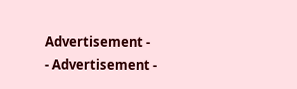Advertisement -
- Advertisement -